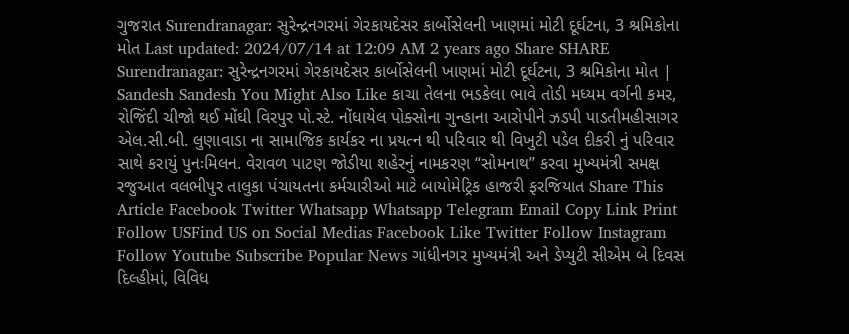ગુજરાત Surendranagar: સુરેન્દ્રનગરમાં ગેરકાયદેસર કાર્બોસેલની ખાણમાં મોટી દૂર્ઘટના, 3 શ્રમિકોના મોત Last updated: 2024/07/14 at 12:09 AM 2 years ago Share SHARE Surendranagar: સુરેન્દ્રનગરમાં ગેરકાયદેસર કાર્બોસેલની ખાણમાં મોટી દૂર્ઘટના, 3 શ્રમિકોના મોત | Sandesh Sandesh You Might Also Like કાચા તેલના ભડકેલા ભાવે તોડી મધ્યમ વર્ગની કમર, રોજિંદી ચીજો થઈ મોંઘી વિરપુર પો.સ્ટે. નોંધાયેલ પોક્સોના ગુન્હાના આરોપીને ઝડપી પાડતીમહીસાગર એલ.સી.બી. લુણાવાડા ના સામાજિક કાર્યકર ના પ્રયત્ન થી પરિવાર થી વિખુટી પડેલ દીકરી નું પરિવાર સાથે કરાયું પુનઃમિલન. વેરાવળ પાટણ જોડીયા શહેરનું નામકરણ “સોમનાથ” કરવા મુખ્યમંત્રી સમક્ષ રજુઆત વલભીપુર તાલુકા પંચાયતના કર્મચારીઓ માટે બાયોમેટ્રિક હાજરી ફરજિયાત Share This Article Facebook Twitter Whatsapp Whatsapp Telegram Email Copy Link Print Follow USFind US on Social Medias Facebook Like Twitter Follow Instagram Follow Youtube Subscribe Popular News ગાંધીનગર મુખ્યમંત્રી અને ડેપ્યુટી સીએમ બે દિવસ દિલ્હીમાં, વિવિધ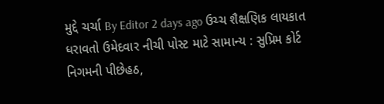મુદ્દે ચર્ચા By Editor 2 days ago ઉચ્ચ શૈક્ષણિક લાયકાત ધરાવતો ઉમેદવાર નીચી પોસ્ટ માટે સામાન્ય : સુપ્રિમ કોર્ટ નિગમની પીછેહઠ,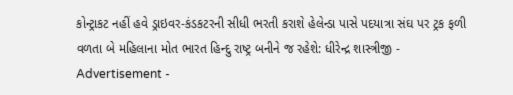કોન્ટ્રાકટ નહીં હવે ડ્રાઇવર-કંડકટરની સીધી ભરતી કરાશે હેલેન્ડા પાસે પદયાત્રા સંઘ પર ટ્રક ફળી વળતા બે મહિલાના મોત ભારત હિન્દુ રાષ્ટ્ર બનીને જ રહેશે: ધીરેન્દ્ર શાસ્ત્રીજી - Advertisement -